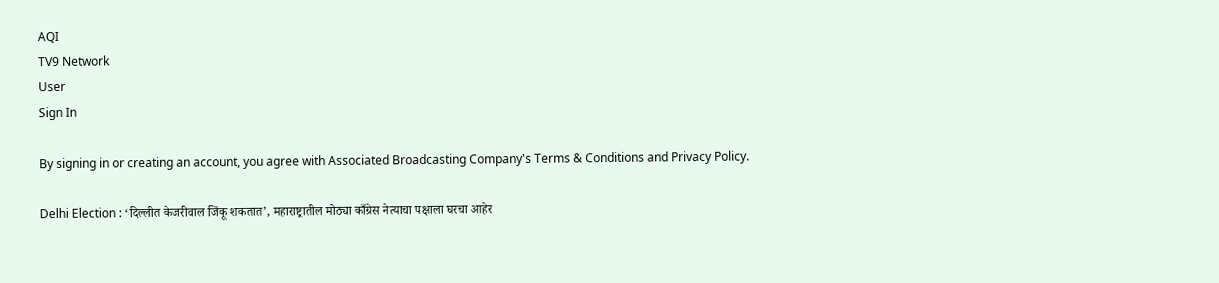AQI
TV9 Network
User
Sign In

By signing in or creating an account, you agree with Associated Broadcasting Company's Terms & Conditions and Privacy Policy.

Delhi Election : ‘दिल्लीत केजरीवाल जिंकू शकतात’, महाराष्ट्रातील मोठ्या काँग्रेस नेत्याचा पक्षाला घरचा आहेर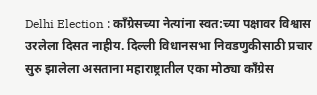Delhi Election : काँग्रेसच्या नेत्यांना स्वत:च्या पक्षावर विश्वास उरलेला दिसत नाहीय. दिल्ली विधानसभा निवडणुकीसाठी प्रचार सुरु झालेला असताना महाराष्ट्रातील एका मोठ्या काँग्रेस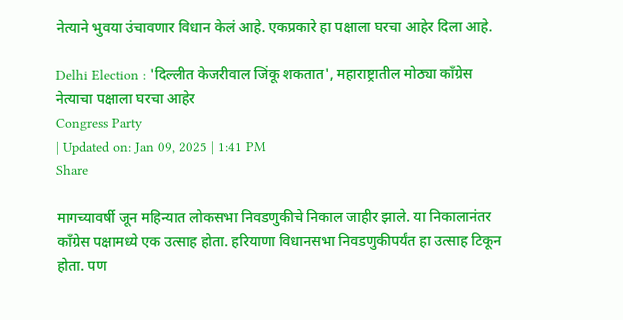नेत्याने भुवया उंचावणार विधान केलं आहे. एकप्रकारे हा पक्षाला घरचा आहेर दिला आहे.

Delhi Election : 'दिल्लीत केजरीवाल जिंकू शकतात', महाराष्ट्रातील मोठ्या काँग्रेस नेत्याचा पक्षाला घरचा आहेर
Congress Party
| Updated on: Jan 09, 2025 | 1:41 PM
Share

मागच्यावर्षी जून महिन्यात लोकसभा निवडणुकीचे निकाल जाहीर झाले. या निकालानंतर काँग्रेस पक्षामध्ये एक उत्साह होता. हरियाणा विधानसभा निवडणुकीपर्यंत हा उत्साह टिकून होता. पण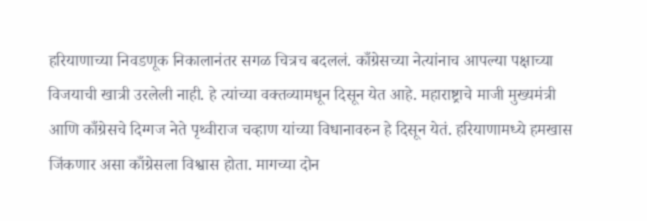हरियाणाच्या निवडणूक निकालानंतर सगळ चित्रच बदललं. काँग्रेसच्या नेत्यांनाच आपल्या पक्षाच्या विजयाची खात्री उरलेली नाही. हे त्यांच्या वक्तव्यामधून दिसून येत आहे. महाराष्ट्राचे माजी मुख्यमंत्री आणि काँग्रेसचे दिग्गज नेते पृथ्वीराज चव्हाण यांच्या विधानावरुन हे दिसून येतं. हरियाणामध्ये हमखास जिंकणार असा काँग्रेसला विश्वास होता. मागच्या दोन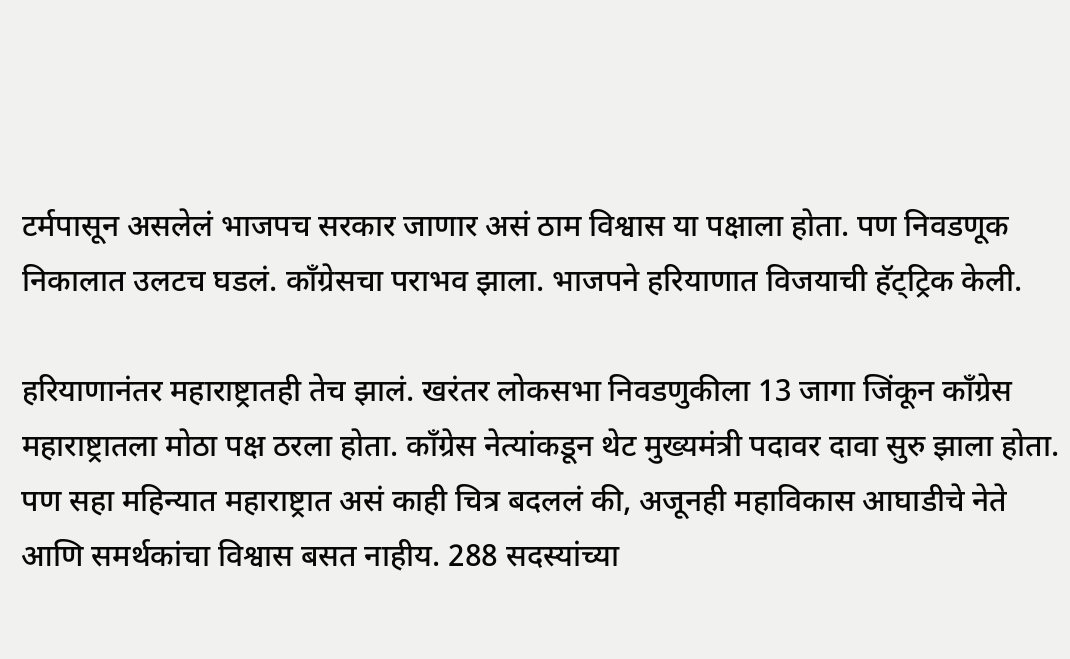टर्मपासून असलेलं भाजपच सरकार जाणार असं ठाम विश्वास या पक्षाला होता. पण निवडणूक निकालात उलटच घडलं. काँग्रेसचा पराभव झाला. भाजपने हरियाणात विजयाची हॅट्ट्रिक केली.

हरियाणानंतर महाराष्ट्रातही तेच झालं. खरंतर लोकसभा निवडणुकीला 13 जागा जिंकून काँग्रेस महाराष्ट्रातला मोठा पक्ष ठरला होता. काँग्रेस नेत्यांकडून थेट मुख्यमंत्री पदावर दावा सुरु झाला होता. पण सहा महिन्यात महाराष्ट्रात असं काही चित्र बदललं की, अजूनही महाविकास आघाडीचे नेते आणि समर्थकांचा विश्वास बसत नाहीय. 288 सदस्यांच्या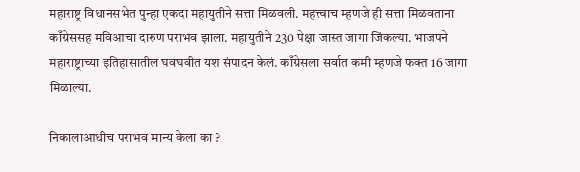महाराष्ट्र विधानसभेत पुन्हा एकदा महायुतीने सत्ता मिळवली. महत्त्वाच म्हणजे ही सत्ता मिळवताना काँग्रेससह मविआचा दारुण पराभव झाला. महायुतीने 230 पेक्षा जास्त जागा जिंकल्या. भाजपने महाराष्ट्राच्या इतिहासातील घवघवीत यश संपादन केलं. काँग्रेसला सर्वात कमी म्हणजे फक्त 16 जागा मिळाल्या.

निकालाआधीच पराभव मान्य केला का ?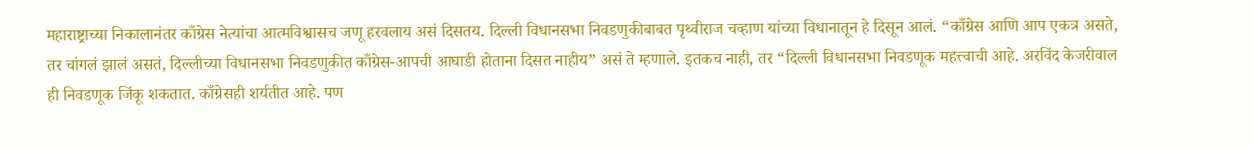महाराष्ट्राच्या निकालानंतर काँग्रेस नेत्यांचा आत्मविश्वासच जणू हरवलाय असं दिसतय. दिल्ली विधानसभा निवडणुकीबाबत पृथ्वीराज चव्हाण यांच्या विधानातून हे दिसून आलं. “काँग्रेस आणि आप एकत्र असते, तर चांगलं झालं असतं, दिल्लीच्या विधानसभा निवडणुकीत काँग्रेस-आपची आघाडी होताना दिसत नाहीय” असं ते म्हणाले. इतकच नाही, तर “दिल्ली विधानसभा निवडणूक महत्त्वाची आहे. अरविंद केजरीवाल ही निवडणूक जिंकू शकतात. काँग्रेसही शर्यतीत आहे. पण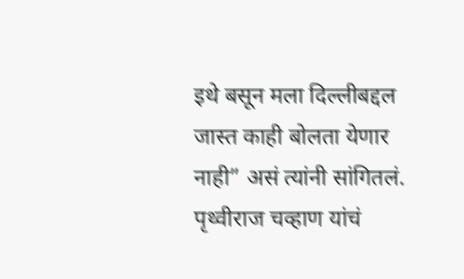इथे बसून मला दिल्लीबद्दल जास्त काही बोलता येणार नाही” असं त्यांनी सांगितलं. पृथ्वीराज चव्हाण यांचं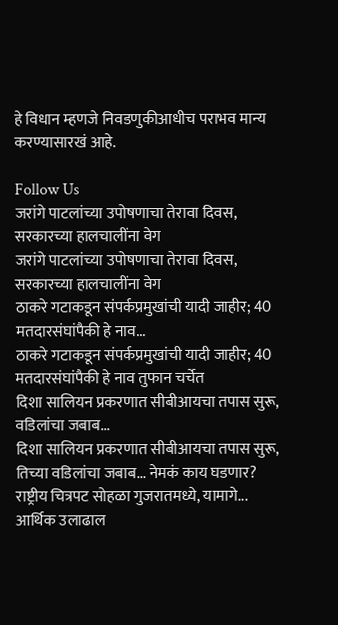हे विधान म्हणजे निवडणुकीआधीच पराभव मान्य करण्यासारखं आहे.

Follow Us
जरांगे पाटलांच्या उपोषणाचा तेरावा दिवस, सरकारच्या हालचालींना वेग
जरांगे पाटलांच्या उपोषणाचा तेरावा दिवस, सरकारच्या हालचालींना वेग
ठाकरे गटाकडून संपर्कप्रमुखांची यादी जाहीर; 40 मतदारसंघांपैकी हे नाव...
ठाकरे गटाकडून संपर्कप्रमुखांची यादी जाहीर; 40 मतदारसंघांपैकी हे नाव तुफान चर्चेत
दिशा सालियन प्रकरणात सीबीआयचा तपास सुरू, वडिलांचा जबाब...
दिशा सालियन प्रकरणात सीबीआयचा तपास सुरू, तिच्या वडिलांचा जबाब... नेमकं काय घडणार?
राष्ट्रीय चित्रपट सोहळा गुजरातमध्ये, यामागे... आर्थिक उलाढाल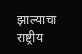झाल्याचा
राष्ट्रीय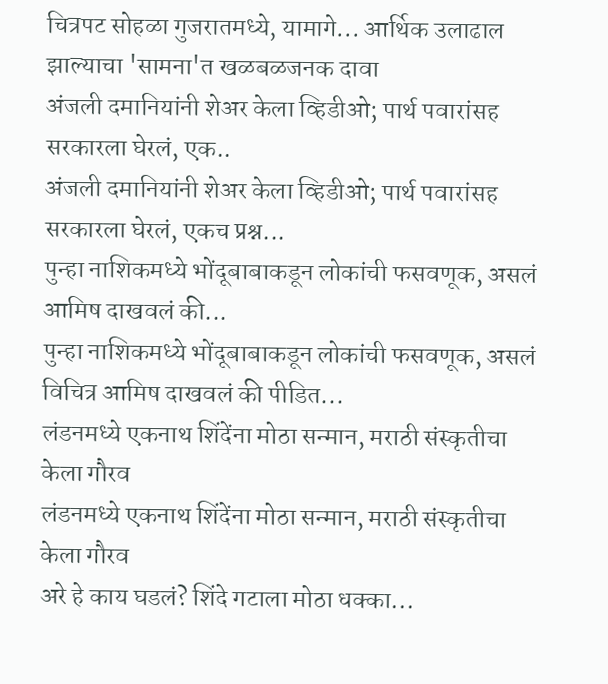चित्रपट सोहळा गुजरातमध्ये, यामागे... आर्थिक उलाढाल झाल्याचा 'सामना'त खळबळजनक दावा
अंजली दमानियांनी शेअर केला व्हिडीओ; पार्थ पवारांसह सरकारला घेरलं, एक..
अंजली दमानियांनी शेअर केला व्हिडीओ; पार्थ पवारांसह सरकारला घेरलं, एकच प्रश्न...
पुन्हा नाशिकमध्ये भोंदूबाबाकडून लोकांची फसवणूक, असलं आमिष दाखवलं की...
पुन्हा नाशिकमध्ये भोंदूबाबाकडून लोकांची फसवणूक, असलं विचित्र आमिष दाखवलं की पीडित...
लंडनमध्ये एकनाथ शिंदेंना मोठा सन्मान, मराठी संस्कृतीचा केला गौरव
लंडनमध्ये एकनाथ शिंदेंना मोठा सन्मान, मराठी संस्कृतीचा केला गौरव
अरे हे काय घडलं? शिंदे गटाला मोठा धक्का...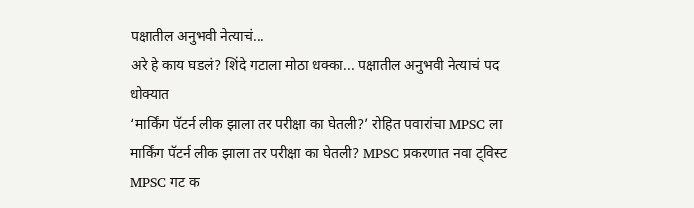पक्षातील अनुभवी नेत्याचं...
अरे हे काय घडलं? शिंदे गटाला मोठा धक्का... पक्षातील अनुभवी नेत्याचं पद धोक्यात
‘मार्किंग पॅटर्न लीक झाला तर परीक्षा का घेतली?’ रोहित पवारांचा MPSC ला
मार्किंग पॅटर्न लीक झाला तर परीक्षा का घेतली? MPSC प्रकरणात नवा ट्विस्ट
MPSC गट क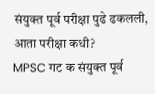संयुक्त पूर्व परीक्षा पुढे ढकलली, आता परीक्षा कधी?
MPSC गट क संयुक्त पूर्व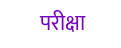परीक्षा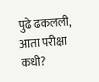पुढे ढकलली, आता परीक्षा कधी?